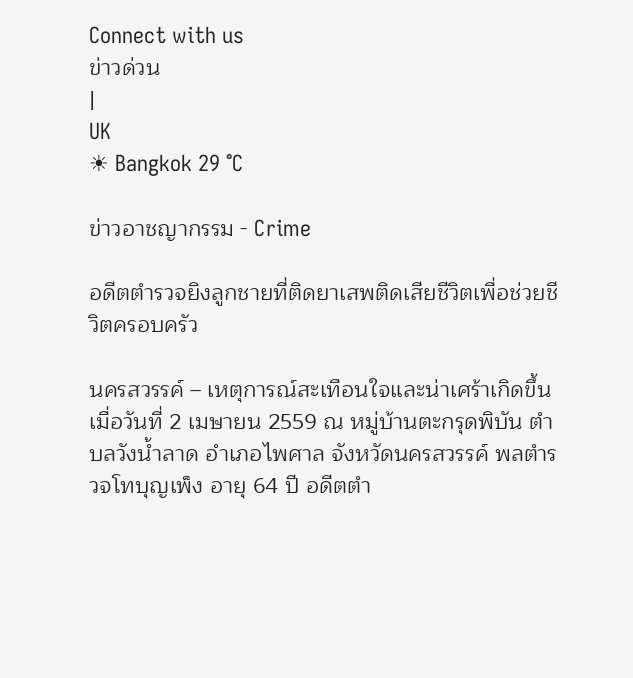Connect with us
ข่าวด่วน
|
UK
☀ Bangkok 29 °C

ข่าวอาชญากรรม - Crime

อดีตตำรวจยิงลูกชายที่ติดยาเสพติดเสียชีวิตเพื่อช่วยชีวิตครอบครัว

นครสวรรค์ – เหตุการณ์สะเทือนใจและน่าเศร้าเกิดขึ้นเมื่อวันที่ 2 เมษายน 2559 ณ หมู่บ้านตะกรุดพิบัน ตำบลวังน้ำลาด อำเภอไพศาล จังหวัดนครสวรรค์ พลตำรวจโทบุญเพ็ง อายุ 64 ปี อดีตตำ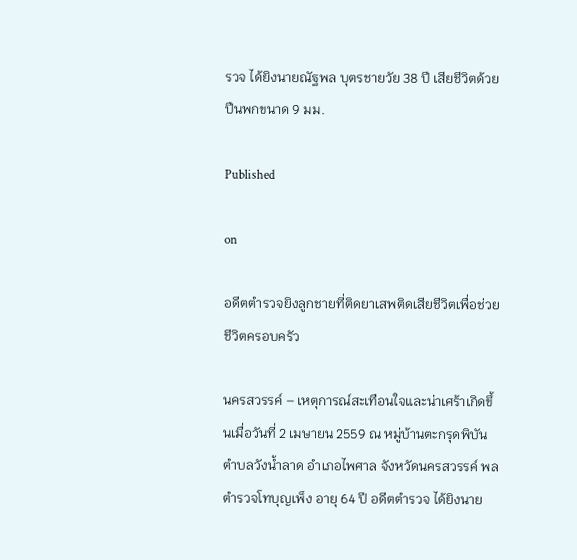รวจ ได้ยิงนายณัฐพล บุตรชายวัย 38 ปี เสียชีวิตด้วยปืนพกขนาด 9 มม.

Published

on

อดีตตำรวจยิงลูกชายที่ติดยาเสพติดเสียชีวิตเพื่อช่วยชีวิตครอบครัว

นครสวรรค์ – เหตุการณ์สะเทือนใจและน่าเศร้าเกิดขึ้นเมื่อวันที่ 2 เมษายน 2559 ณ หมู่บ้านตะกรุดพิบัน ตำบลวังน้ำลาด อำเภอไพศาล จังหวัดนครสวรรค์ พลตำรวจโทบุญเพ็ง อายุ 64 ปี อดีตตำรวจ ได้ยิงนาย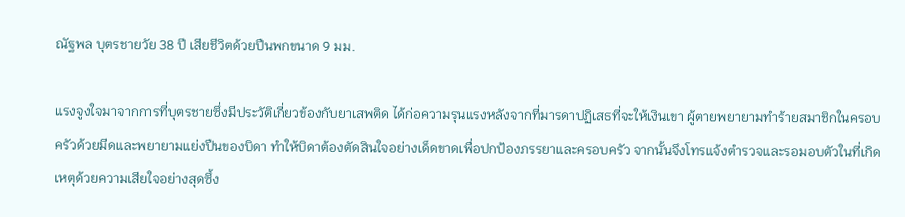ณัฐพล บุตรชายวัย 38 ปี เสียชีวิตด้วยปืนพกขนาด 9 มม.

แรงจูงใจมาจากการที่บุตรชายซึ่งมีประวัติเกี่ยวข้องกับยาเสพติด ได้ก่อความรุนแรงหลังจากที่มารดาปฏิเสธที่จะให้เงินเขา ผู้ตายพยายามทำร้ายสมาชิกในครอบครัวด้วยมีดและพยายามแย่งปืนของบิดา ทำให้บิดาต้องตัดสินใจอย่างเด็ดขาดเพื่อปกป้องภรรยาและครอบครัว จากนั้นจึงโทรแจ้งตำรวจและรอมอบตัวในที่เกิดเหตุด้วยความเสียใจอย่างสุดซึ้ง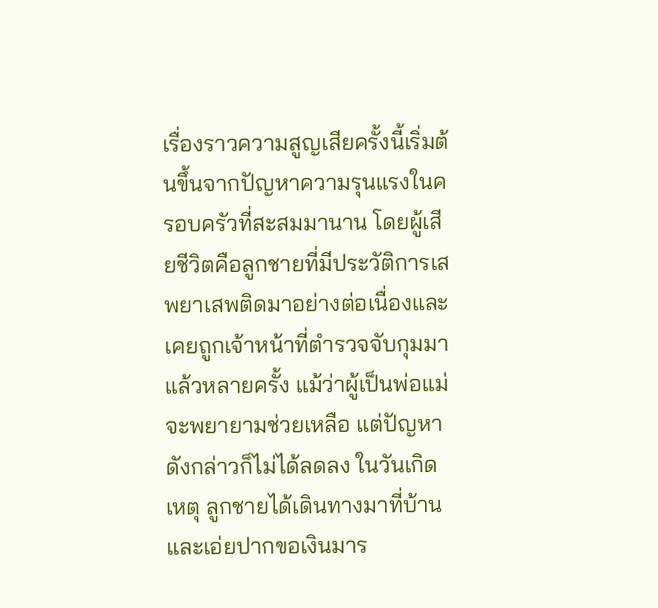เรื่องราวความสูญเสียครั้งนี้เริ่มต้นขึ้นจากปัญหาความรุนแรงในครอบครัวที่สะสมมานาน โดยผู้เสียชีวิตคือลูกชายที่มีประวัติการเสพยาเสพติดมาอย่างต่อเนื่องและเคยถูกเจ้าหน้าที่ตำรวจจับกุมมาแล้วหลายครั้ง แม้ว่าผู้เป็นพ่อแม่จะพยายามช่วยเหลือ แต่ปัญหาดังกล่าวก็ไม่ได้ลดลง ในวันเกิดเหตุ ลูกชายได้เดินทางมาที่บ้านและเอ่ยปากขอเงินมาร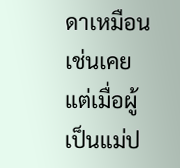ดาเหมือนเช่นเคย แต่เมื่อผู้เป็นแม่ป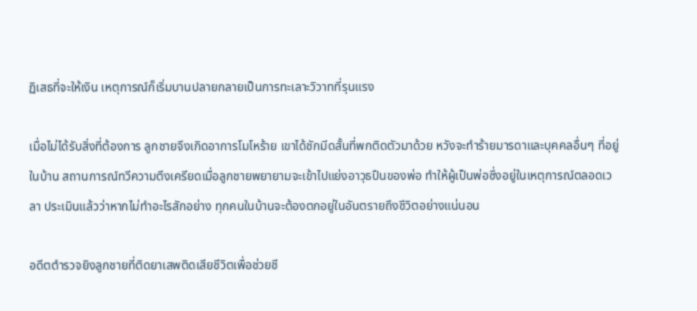ฏิเสธที่จะให้เงิน เหตุการณ์ก็เริ่มบานปลายกลายเป็นการทะเลาะวิวาทที่รุนแรง

เมื่อไม่ได้รับสิ่งที่ต้องการ ลูกชายจึงเกิดอาการโมโหร้าย เขาได้ชักมีดสั้นที่พกติดตัวมาด้วย หวังจะทำร้ายมารดาและบุคคลอื่นๆ ที่อยู่ในบ้าน สถานการณ์ทวีความตึงเครียดเมื่อลูกชายพยายามจะเข้าไปแย่งอาวุธปืนของพ่อ ทำให้ผู้เป็นพ่อซึ่งอยู่ในเหตุการณ์ตลอดเวลา ประเมินแล้วว่าหากไม่ทำอะไรสักอย่าง ทุกคนในบ้านจะต้องตกอยู่ในอันตรายถึงชีวิตอย่างแน่นอน

อดีตตำรวจยิงลูกชายที่ติดยาเสพติดเสียชีวิตเพื่อช่วยชี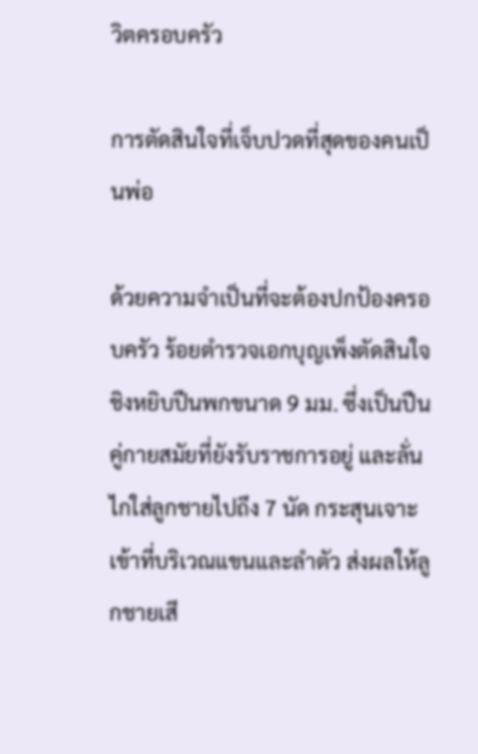วิตครอบครัว

การตัดสินใจที่เจ็บปวดที่สุดของคนเป็นพ่อ

ด้วยความจำเป็นที่จะต้องปกป้องครอบครัว ร้อยตำรวจเอกบุญเพ็งตัดสินใจชิงหยิบปืนพกขนาด 9 มม. ซึ่งเป็นปืนคู่กายสมัยที่ยังรับราชการอยู่ และลั่นไกใส่ลูกชายไปถึง 7 นัด กระสุนเจาะเข้าที่บริเวณแขนและลำตัว ส่งผลให้ลูกชายเสี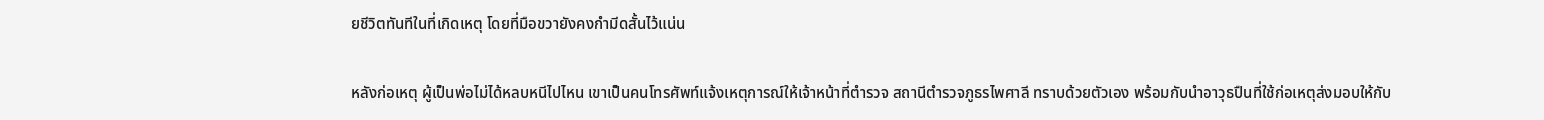ยชีวิตทันทีในที่เกิดเหตุ โดยที่มือขวายังคงกำมีดสั้นไว้แน่น

หลังก่อเหตุ ผู้เป็นพ่อไม่ได้หลบหนีไปไหน เขาเป็นคนโทรศัพท์แจ้งเหตุการณ์ให้เจ้าหน้าที่ตำรวจ สถานีตำรวจภูธรไพศาลี ทราบด้วยตัวเอง พร้อมกับนำอาวุธปืนที่ใช้ก่อเหตุส่งมอบให้กับ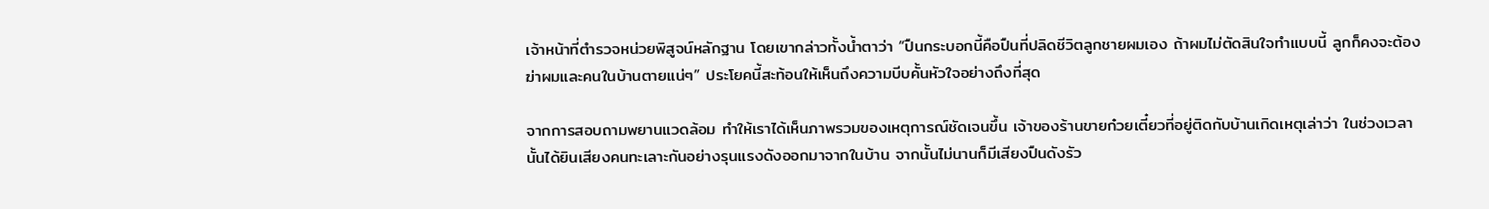เจ้าหน้าที่ตำรวจหน่วยพิสูจน์หลักฐาน โดยเขากล่าวทั้งน้ำตาว่า “ปืนกระบอกนี้คือปืนที่ปลิดชีวิตลูกชายผมเอง ถ้าผมไม่ตัดสินใจทำแบบนี้ ลูกก็คงจะต้องฆ่าผมและคนในบ้านตายแน่ๆ” ประโยคนี้สะท้อนให้เห็นถึงความบีบคั้นหัวใจอย่างถึงที่สุด

จากการสอบถามพยานแวดล้อม ทำให้เราได้เห็นภาพรวมของเหตุการณ์ชัดเจนขึ้น เจ้าของร้านขายก๋วยเตี๋ยวที่อยู่ติดกับบ้านเกิดเหตุเล่าว่า ในช่วงเวลานั้นได้ยินเสียงคนทะเลาะกันอย่างรุนแรงดังออกมาจากในบ้าน จากนั้นไม่นานก็มีเสียงปืนดังรัว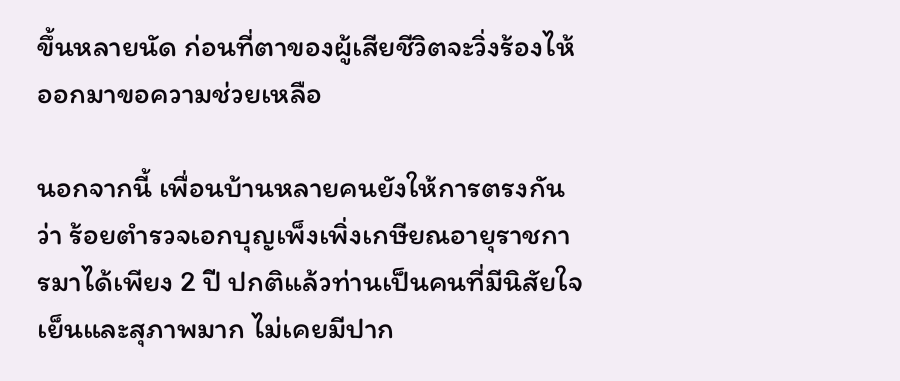ขึ้นหลายนัด ก่อนที่ตาของผู้เสียชีวิตจะวิ่งร้องไห้ออกมาขอความช่วยเหลือ

นอกจากนี้ เพื่อนบ้านหลายคนยังให้การตรงกันว่า ร้อยตำรวจเอกบุญเพ็งเพิ่งเกษียณอายุราชการมาได้เพียง 2 ปี ปกติแล้วท่านเป็นคนที่มีนิสัยใจเย็นและสุภาพมาก ไม่เคยมีปาก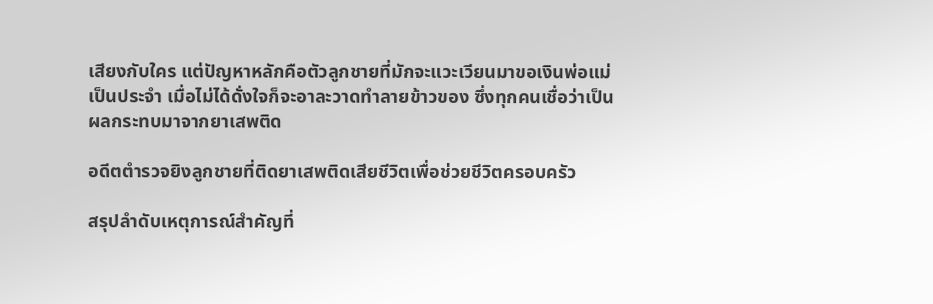เสียงกับใคร แต่ปัญหาหลักคือตัวลูกชายที่มักจะแวะเวียนมาขอเงินพ่อแม่เป็นประจำ เมื่อไม่ได้ดั่งใจก็จะอาละวาดทำลายข้าวของ ซึ่งทุกคนเชื่อว่าเป็นผลกระทบมาจากยาเสพติด

อดีตตำรวจยิงลูกชายที่ติดยาเสพติดเสียชีวิตเพื่อช่วยชีวิตครอบครัว

สรุปลำดับเหตุการณ์สำคัญที่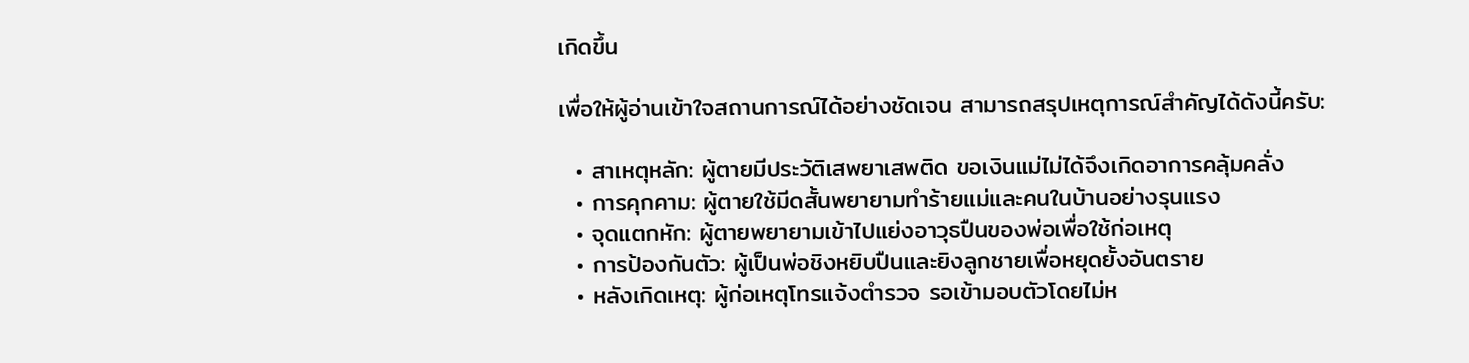เกิดขึ้น

เพื่อให้ผู้อ่านเข้าใจสถานการณ์ได้อย่างชัดเจน สามารถสรุปเหตุการณ์สำคัญได้ดังนี้ครับ:

  • สาเหตุหลัก: ผู้ตายมีประวัติเสพยาเสพติด ขอเงินแม่ไม่ได้จึงเกิดอาการคลุ้มคลั่ง
  • การคุกคาม: ผู้ตายใช้มีดสั้นพยายามทำร้ายแม่และคนในบ้านอย่างรุนแรง
  • จุดแตกหัก: ผู้ตายพยายามเข้าไปแย่งอาวุธปืนของพ่อเพื่อใช้ก่อเหตุ
  • การป้องกันตัว: ผู้เป็นพ่อชิงหยิบปืนและยิงลูกชายเพื่อหยุดยั้งอันตราย
  • หลังเกิดเหตุ: ผู้ก่อเหตุโทรแจ้งตำรวจ รอเข้ามอบตัวโดยไม่ห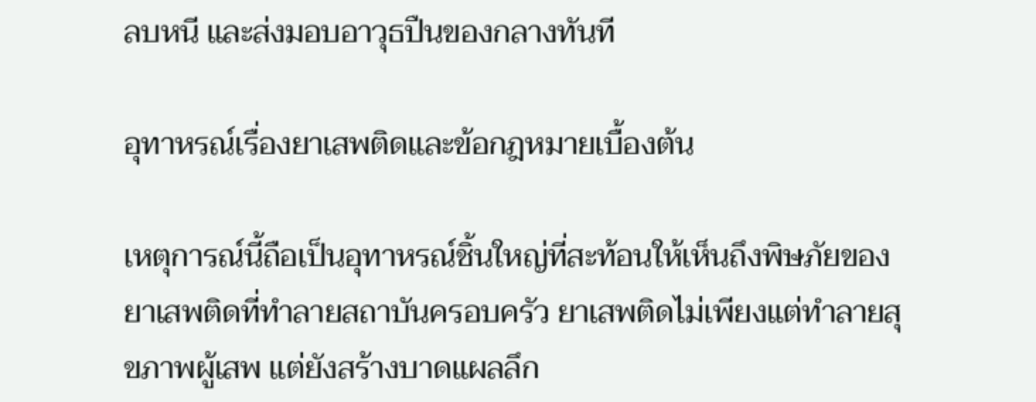ลบหนี และส่งมอบอาวุธปืนของกลางทันที

อุทาหรณ์เรื่องยาเสพติดและข้อกฎหมายเบื้องต้น

เหตุการณ์นี้ถือเป็นอุทาหรณ์ชิ้นใหญ่ที่สะท้อนให้เห็นถึงพิษภัยของยาเสพติดที่ทำลายสถาบันครอบครัว ยาเสพติดไม่เพียงแต่ทำลายสุขภาพผู้เสพ แต่ยังสร้างบาดแผลลึก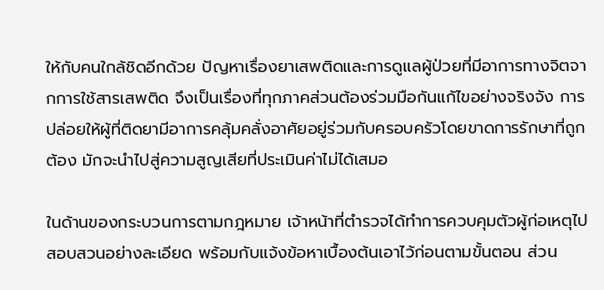ให้กับคนใกล้ชิดอีกด้วย ปัญหาเรื่องยาเสพติดและการดูแลผู้ป่วยที่มีอาการทางจิตจากการใช้สารเสพติด จึงเป็นเรื่องที่ทุกภาคส่วนต้องร่วมมือกันแก้ไขอย่างจริงจัง การปล่อยให้ผู้ที่ติดยามีอาการคลุ้มคลั่งอาศัยอยู่ร่วมกับครอบครัวโดยขาดการรักษาที่ถูกต้อง มักจะนำไปสู่ความสูญเสียที่ประเมินค่าไม่ได้เสมอ

ในด้านของกระบวนการตามกฎหมาย เจ้าหน้าที่ตำรวจได้ทำการควบคุมตัวผู้ก่อเหตุไปสอบสวนอย่างละเอียด พร้อมกับแจ้งข้อหาเบื้องต้นเอาไว้ก่อนตามขั้นตอน ส่วน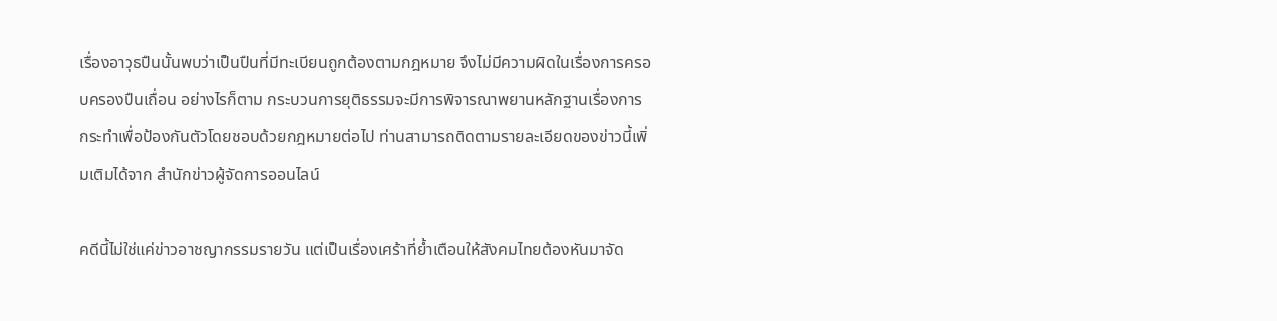เรื่องอาวุธปืนนั้นพบว่าเป็นปืนที่มีทะเบียนถูกต้องตามกฎหมาย จึงไม่มีความผิดในเรื่องการครอบครองปืนเถื่อน อย่างไรก็ตาม กระบวนการยุติธรรมจะมีการพิจารณาพยานหลักฐานเรื่องการกระทำเพื่อป้องกันตัวโดยชอบด้วยกฎหมายต่อไป ท่านสามารถติดตามรายละเอียดของข่าวนี้เพิ่มเติมได้จาก สำนักข่าวผู้จัดการออนไลน์

คดีนี้ไม่ใช่แค่ข่าวอาชญากรรมรายวัน แต่เป็นเรื่องเศร้าที่ย้ำเตือนให้สังคมไทยต้องหันมาจัด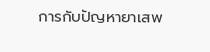การกับปัญหายาเสพ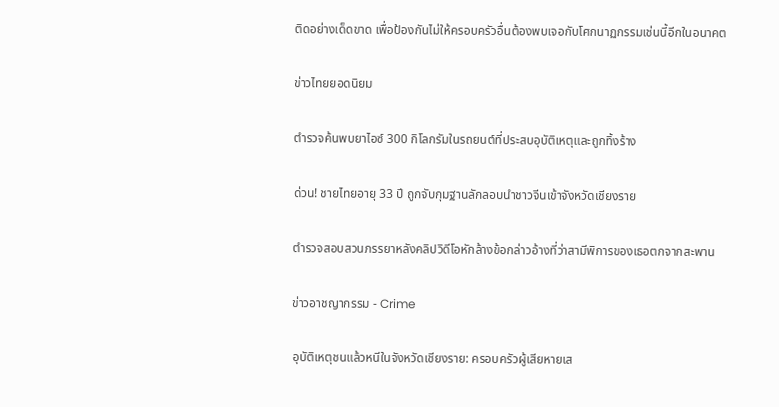ติดอย่างเด็ดขาด เพื่อป้องกันไม่ให้ครอบครัวอื่นต้องพบเจอกับโศกนาฏกรรมเช่นนี้อีกในอนาคต

ข่าวไทยยอดนิยม

ตำรวจค้นพบยาไอซ์ 300 กิโลกรัมในรถยนต์ที่ประสบอุบัติเหตุและถูกทิ้งร้าง

ด่วน! ชายไทยอายุ 33 ปี ถูกจับกุมฐานลักลอบนำชาวจีนเข้าจังหวัดเชียงราย

ตำรวจสอบสวนภรรยาหลังคลิปวิดีโอหักล้างข้อกล่าวอ้างที่ว่าสามีพิการของเธอตกจากสะพาน

ข่าวอาชญากรรม - Crime

อุบัติเหตุชนแล้วหนีในจังหวัดเชียงราย: ครอบครัวผู้เสียหายเส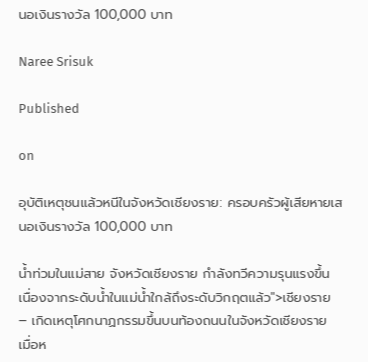นอเงินรางวัล 100,000 บาท

Naree Srisuk

Published

on

อุบัติเหตุชนแล้วหนีในจังหวัดเชียงราย: ครอบครัวผู้เสียหายเสนอเงินรางวัล 100,000 บาท

น้ำท่วมในแม่สาย จังหวัดเชียงราย กำลังทวีความรุนแรงขึ้น เนื่องจากระดับน้ำในแม่น้ำใกล้ถึงระดับวิกฤตแล้ว">เชียงราย – เกิดเหตุโศกนาฏกรรมขึ้นบนท้องถนนในจังหวัดเชียงราย เมื่อห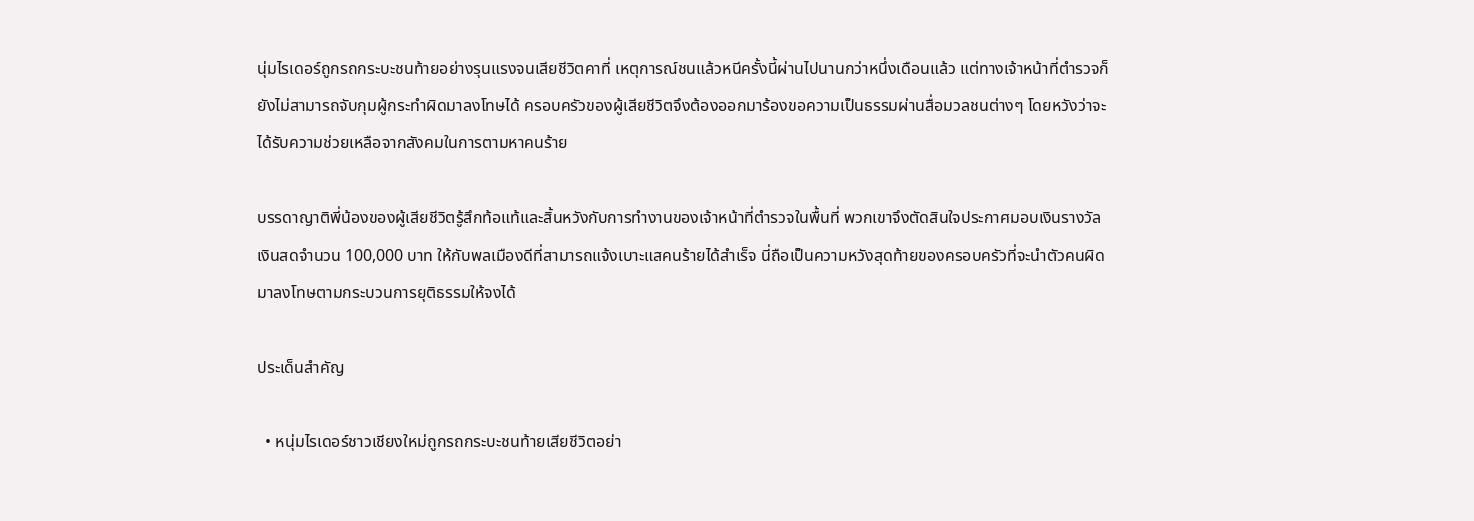นุ่มไรเดอร์ถูกรถกระบะชนท้ายอย่างรุนแรงจนเสียชีวิตคาที่ เหตุการณ์ชนแล้วหนีครั้งนี้ผ่านไปนานกว่าหนึ่งเดือนแล้ว แต่ทางเจ้าหน้าที่ตำรวจก็ยังไม่สามารถจับกุมผู้กระทำผิดมาลงโทษได้ ครอบครัวของผู้เสียชีวิตจึงต้องออกมาร้องขอความเป็นธรรมผ่านสื่อมวลชนต่างๆ โดยหวังว่าจะได้รับความช่วยเหลือจากสังคมในการตามหาคนร้าย

บรรดาญาติพี่น้องของผู้เสียชีวิตรู้สึกท้อแท้และสิ้นหวังกับการทำงานของเจ้าหน้าที่ตำรวจในพื้นที่ พวกเขาจึงตัดสินใจประกาศมอบเงินรางวัลเงินสดจำนวน 100,000 บาท ให้กับพลเมืองดีที่สามารถแจ้งเบาะแสคนร้ายได้สำเร็จ นี่ถือเป็นความหวังสุดท้ายของครอบครัวที่จะนำตัวคนผิดมาลงโทษตามกระบวนการยุติธรรมให้จงได้

ประเด็นสำคัญ

  • หนุ่มไรเดอร์ชาวเชียงใหม่ถูกรถกระบะชนท้ายเสียชีวิตอย่า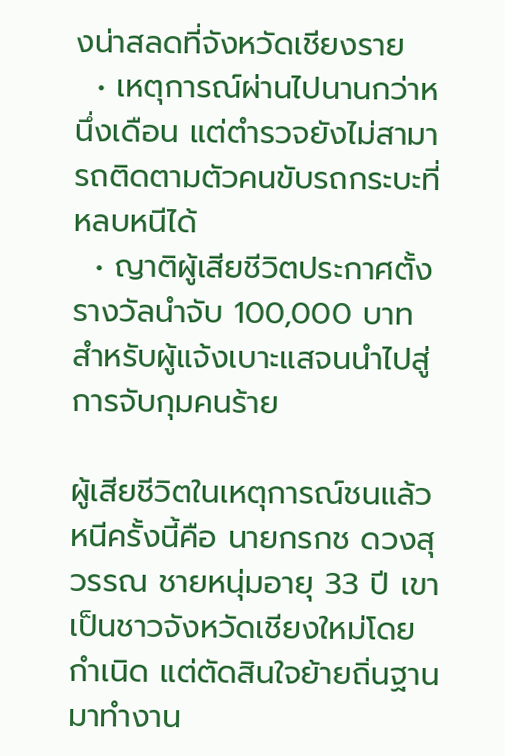งน่าสลดที่จังหวัดเชียงราย
  • เหตุการณ์ผ่านไปนานกว่าหนึ่งเดือน แต่ตำรวจยังไม่สามารถติดตามตัวคนขับรถกระบะที่หลบหนีได้
  • ญาติผู้เสียชีวิตประกาศตั้งรางวัลนำจับ 100,000 บาท สำหรับผู้แจ้งเบาะแสจนนำไปสู่การจับกุมคนร้าย

ผู้เสียชีวิตในเหตุการณ์ชนแล้วหนีครั้งนี้คือ นายกรกช ดวงสุวรรณ ชายหนุ่มอายุ 33 ปี เขาเป็นชาวจังหวัดเชียงใหม่โดยกำเนิด แต่ตัดสินใจย้ายถิ่นฐานมาทำงาน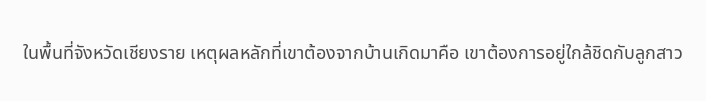ในพื้นที่จังหวัดเชียงราย เหตุผลหลักที่เขาต้องจากบ้านเกิดมาคือ เขาต้องการอยู่ใกล้ชิดกับลูกสาว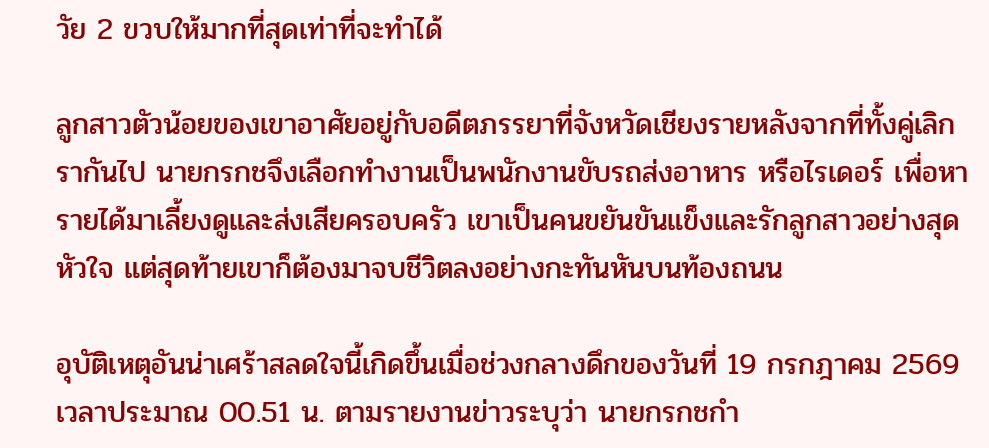วัย 2 ขวบให้มากที่สุดเท่าที่จะทำได้

ลูกสาวตัวน้อยของเขาอาศัยอยู่กับอดีตภรรยาที่จังหวัดเชียงรายหลังจากที่ทั้งคู่เลิกรากันไป นายกรกชจึงเลือกทำงานเป็นพนักงานขับรถส่งอาหาร หรือไรเดอร์ เพื่อหารายได้มาเลี้ยงดูและส่งเสียครอบครัว เขาเป็นคนขยันขันแข็งและรักลูกสาวอย่างสุดหัวใจ แต่สุดท้ายเขาก็ต้องมาจบชีวิตลงอย่างกะทันหันบนท้องถนน

อุบัติเหตุอันน่าเศร้าสลดใจนี้เกิดขึ้นเมื่อช่วงกลางดึกของวันที่ 19 กรกฎาคม 2569 เวลาประมาณ 00.51 น. ตามรายงานข่าวระบุว่า นายกรกชกำ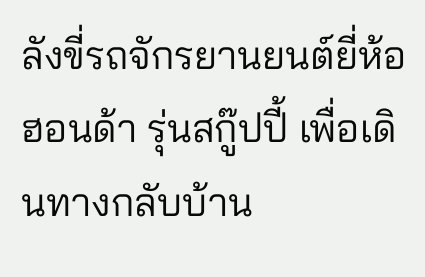ลังขี่รถจักรยานยนต์ยี่ห้อฮอนด้า รุ่นสกู๊ปปี้ เพื่อเดินทางกลับบ้าน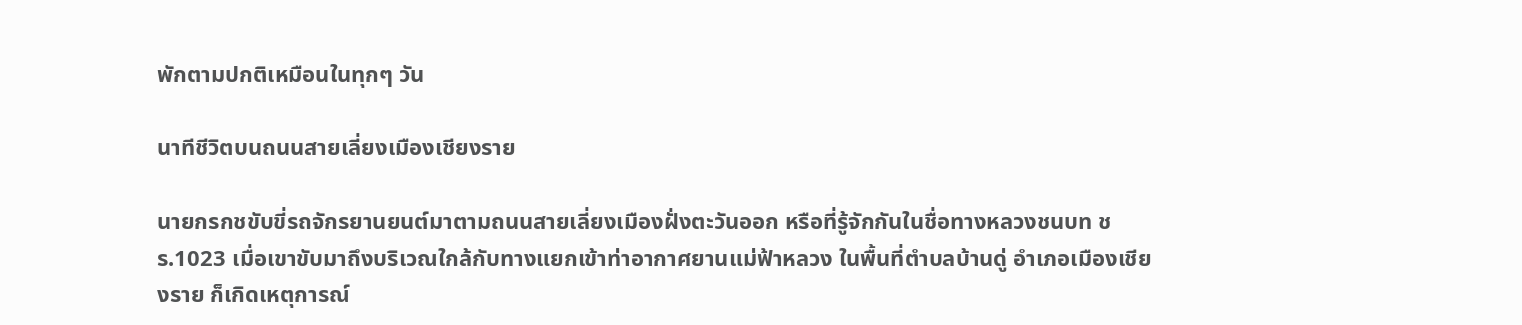พักตามปกติเหมือนในทุกๆ วัน

นาทีชีวิตบนถนนสายเลี่ยงเมืองเชียงราย

นายกรกชขับขี่รถจักรยานยนต์มาตามถนนสายเลี่ยงเมืองฝั่งตะวันออก หรือที่รู้จักกันในชื่อทางหลวงชนบท ชร.1023 เมื่อเขาขับมาถึงบริเวณใกล้กับทางแยกเข้าท่าอากาศยานแม่ฟ้าหลวง ในพื้นที่ตำบลบ้านดู่ อำเภอเมืองเชียงราย ก็เกิดเหตุการณ์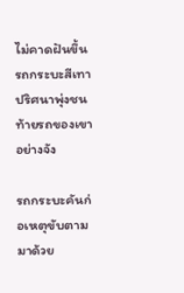ไม่คาดฝันขึ้น รถกระบะสีเทาปริศนาพุ่งชนท้ายรถของเขาอย่างจัง

รถกระบะคันก่อเหตุขับตามมาด้วย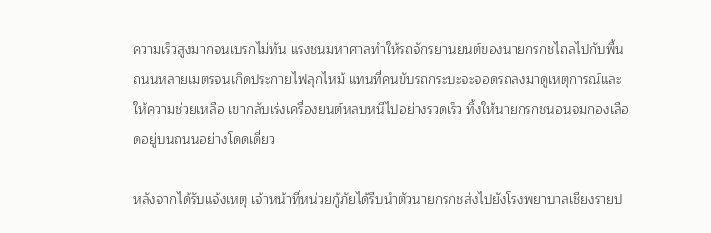ความเร็วสูงมากจนเบรกไม่ทัน แรงชนมหาศาลทำให้รถจักรยานยนต์ของนายกรกชไถลไปกับพื้นถนนหลายเมตรจนเกิดประกายไฟลุกไหม้ แทนที่คนขับรถกระบะจะจอดรถลงมาดูเหตุการณ์และให้ความช่วยเหลือ เขากลับเร่งเครื่องยนต์หลบหนีไปอย่างรวดเร็ว ทิ้งให้นายกรกชนอนจมกองเลือดอยู่บนถนนอย่างโดดเดี่ยว

หลังจากได้รับแจ้งเหตุ เจ้าหน้าที่หน่วยกู้ภัยได้รีบนำตัวนายกรกชส่งไปยังโรงพยาบาลเชียงรายป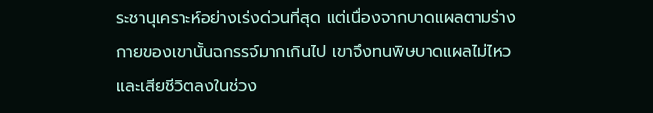ระชานุเคราะห์อย่างเร่งด่วนที่สุด แต่เนื่องจากบาดแผลตามร่างกายของเขานั้นฉกรรจ์มากเกินไป เขาจึงทนพิษบาดแผลไม่ไหวและเสียชีวิตลงในช่วง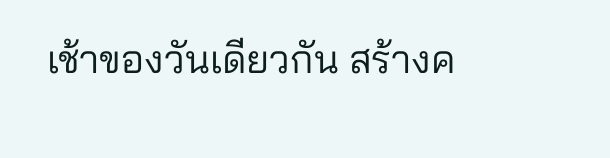เช้าของวันเดียวกัน สร้างค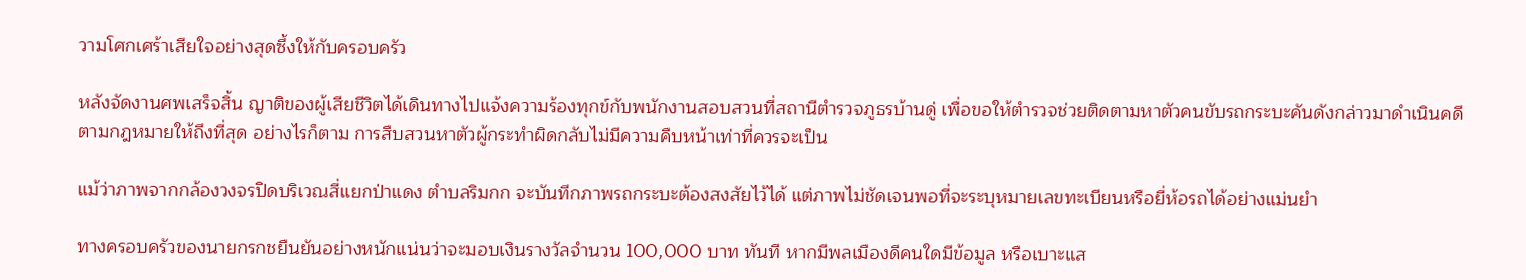วามโศกเศร้าเสียใจอย่างสุดซึ้งให้กับครอบครัว

หลังจัดงานศพเสร็จสิ้น ญาติของผู้เสียชีวิตได้เดินทางไปแจ้งความร้องทุกข์กับพนักงานสอบสวนที่สถานีตำรวจภูธรบ้านดู่ เพื่อขอให้ตำรวจช่วยติดตามหาตัวคนขับรถกระบะคันดังกล่าวมาดำเนินคดีตามกฎหมายให้ถึงที่สุด อย่างไรก็ตาม การสืบสวนหาตัวผู้กระทำผิดกลับไม่มีความคืบหน้าเท่าที่ควรจะเป็น

แม้ว่าภาพจากกล้องวงจรปิดบริเวณสี่แยกป่าแดง ตำบลริมกก จะบันทึกภาพรถกระบะต้องสงสัยไว้ได้ แต่ภาพไม่ชัดเจนพอที่จะระบุหมายเลขทะเบียนหรือยี่ห้อรถได้อย่างแม่นยำ

ทางครอบครัวของนายกรกชยืนยันอย่างหนักแน่นว่าจะมอบเงินรางวัลจำนวน 100,000 บาท ทันที หากมีพลเมืองดีคนใดมีข้อมูล หรือเบาะแส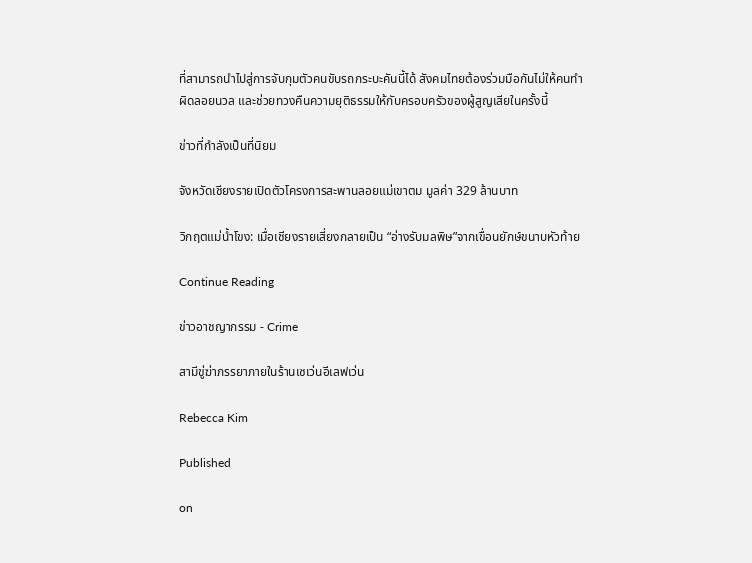ที่สามารถนำไปสู่การจับกุมตัวคนขับรถกระบะคันนี้ได้ สังคมไทยต้องร่วมมือกันไม่ให้คนทำผิดลอยนวล และช่วยทวงคืนความยุติธรรมให้กับครอบครัวของผู้สูญเสียในครั้งนี้

ข่าวที่กำลังเป็นที่นิยม

จังหวัดเชียงรายเปิดตัวโครงการสะพานลอยแม่เขาตม มูลค่า 329 ล้านบาท

วิกฤตแม่น้ำโขง: เมื่อเชียงรายเสี่ยงกลายเป็น “อ่างรับมลพิษ”จากเขื่อนยักษ์ขนาบหัวท้าย

Continue Reading

ข่าวอาชญากรรม - Crime

สามีขู่ฆ่าภรรยาภายในร้านเซเว่นอีเลฟเว่น

Rebecca Kim

Published

on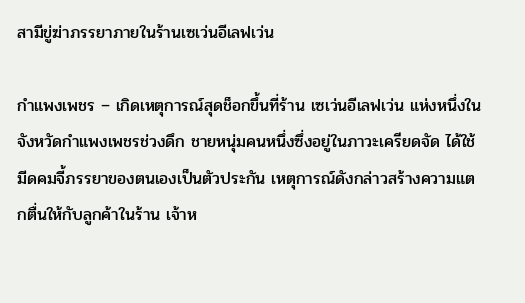สามีขู่ฆ่าภรรยาภายในร้านเซเว่นอีเลฟเว่น

กำแพงเพชร – เกิดเหตุการณ์สุดช็อกขึ้นที่ร้าน เซเว่นอีเลฟเว่น แห่งหนึ่งในจังหวัดกำแพงเพชรช่วงดึก ชายหนุ่มคนหนึ่งซึ่งอยู่ในภาวะเครียดจัด ได้ใช้มีดคมจี้ภรรยาของตนเองเป็นตัวประกัน เหตุการณ์ดังกล่าวสร้างความแตกตื่นให้กับลูกค้าในร้าน เจ้าห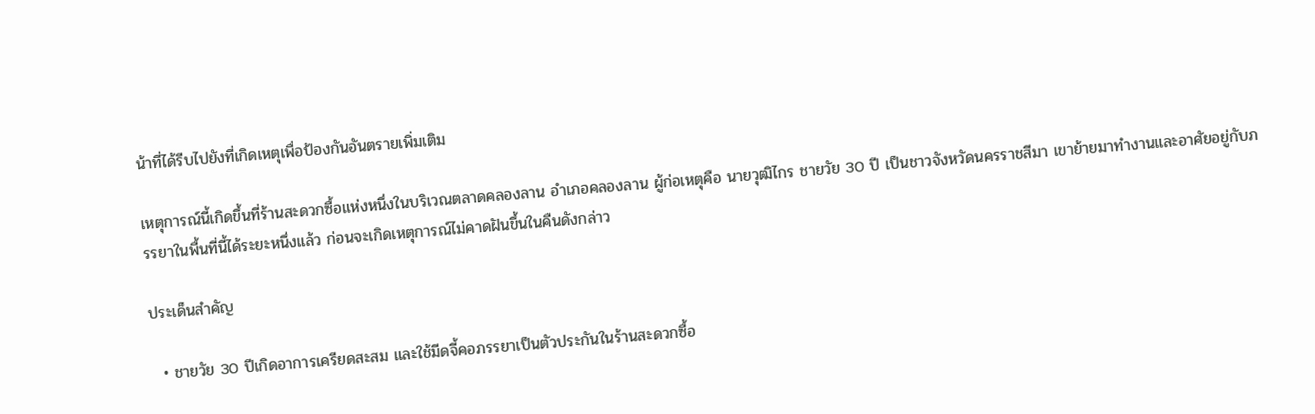น้าที่ได้รีบไปยังที่เกิดเหตุเพื่อป้องกันอันตรายเพิ่มเติม

เหตุการณ์นี้เกิดขึ้นที่ร้านสะดวกซื้อแห่งหนึ่งในบริเวณตลาดคลองลาน อำเภอคลองลาน ผู้ก่อเหตุคือ นายวุฒิไกร ชายวัย 30 ปี เป็นชาวจังหวัดนครราชสีมา เขาย้ายมาทำงานและอาศัยอยู่กับภรรยาในพื้นที่นี้ได้ระยะหนึ่งแล้ว ก่อนจะเกิดเหตุการณ์ไม่คาดฝันขึ้นในคืนดังกล่าว

ประเด็นสำคัญ

  • ชายวัย 30 ปีเกิดอาการเครียดสะสม และใช้มีดจี้คอภรรยาเป็นตัวประกันในร้านสะดวกซื้อ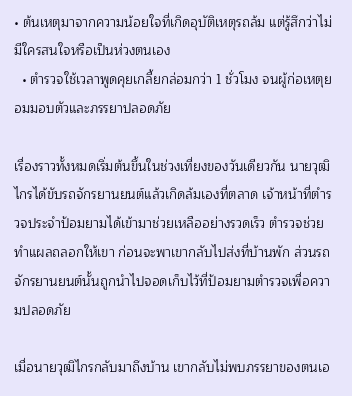• ต้นเหตุมาจากความน้อยใจที่เกิดอุบัติเหตุรถล้ม แต่รู้สึกว่าไม่มีใครสนใจหรือเป็นห่วงตนเอง
  • ตำรวจใช้เวลาพูดคุยเกลี้ยกล่อมกว่า 1 ชั่วโมง จนผู้ก่อเหตุยอมมอบตัวและภรรยาปลอดภัย

เรื่องราวทั้งหมดเริ่มต้นขึ้นในช่วงเที่ยงของวันเดียวกัน นายวุฒิไกรได้ขับรถจักรยานยนต์แล้วเกิดล้มเองที่ตลาด เจ้าหน้าที่ตำรวจประจำป้อมยามได้เข้ามาช่วยเหลืออย่างรวดเร็ว ตำรวจช่วยทำแผลถลอกให้เขา ก่อนจะพาเขากลับไปส่งที่บ้านพัก ส่วนรถจักรยานยนต์นั้นถูกนำไปจอดเก็บไว้ที่ป้อมยามตำรวจเพื่อความปลอดภัย

เมื่อนายวุฒิไกรกลับมาถึงบ้าน เขากลับไม่พบภรรยาของตนเอ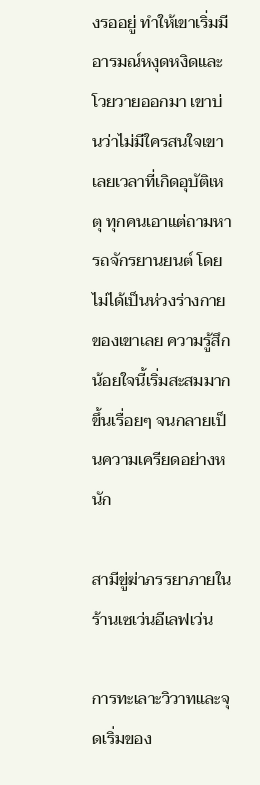งรออยู่ ทำให้เขาเริ่มมีอารมณ์หงุดหงิดและโวยวายออกมา เขาบ่นว่าไม่มีใครสนใจเขาเลยเวลาที่เกิดอุบัติเหตุ ทุกคนเอาแต่ถามหารถจักรยานยนต์ โดยไม่ได้เป็นห่วงร่างกายของเขาเลย ความรู้สึกน้อยใจนี้เริ่มสะสมมากขึ้นเรื่อยๆ จนกลายเป็นความเครียดอย่างหนัก

สามีขู่ฆ่าภรรยาภายในร้านเซเว่นอีเลฟเว่น

การทะเลาะวิวาทและจุดเริ่มของ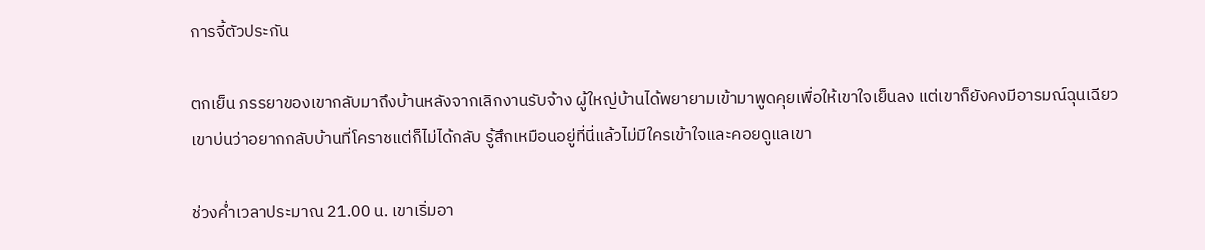การจี้ตัวประกัน

ตกเย็น ภรรยาของเขากลับมาถึงบ้านหลังจากเลิกงานรับจ้าง ผู้ใหญ่บ้านได้พยายามเข้ามาพูดคุยเพื่อให้เขาใจเย็นลง แต่เขาก็ยังคงมีอารมณ์ฉุนเฉียว เขาบ่นว่าอยากกลับบ้านที่โคราชแต่ก็ไม่ได้กลับ รู้สึกเหมือนอยู่ที่นี่แล้วไม่มีใครเข้าใจและคอยดูแลเขา

ช่วงค่ำเวลาประมาณ 21.00 น. เขาเริ่มอา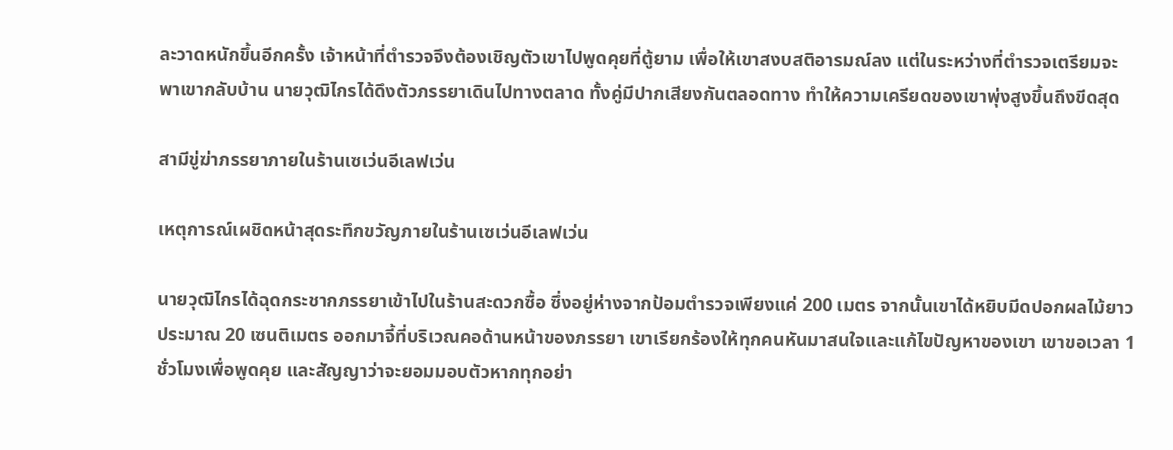ละวาดหนักขึ้นอีกครั้ง เจ้าหน้าที่ตำรวจจึงต้องเชิญตัวเขาไปพูดคุยที่ตู้ยาม เพื่อให้เขาสงบสติอารมณ์ลง แต่ในระหว่างที่ตำรวจเตรียมจะพาเขากลับบ้าน นายวุฒิไกรได้ดึงตัวภรรยาเดินไปทางตลาด ทั้งคู่มีปากเสียงกันตลอดทาง ทำให้ความเครียดของเขาพุ่งสูงขึ้นถึงขีดสุด

สามีขู่ฆ่าภรรยาภายในร้านเซเว่นอีเลฟเว่น

เหตุการณ์เผชิดหน้าสุดระทึกขวัญภายในร้านเซเว่นอีเลฟเว่น

นายวุฒิไกรได้ฉุดกระชากภรรยาเข้าไปในร้านสะดวกซื้อ ซึ่งอยู่ห่างจากป้อมตำรวจเพียงแค่ 200 เมตร จากนั้นเขาได้หยิบมีดปอกผลไม้ยาวประมาณ 20 เซนติเมตร ออกมาจี้ที่บริเวณคอด้านหน้าของภรรยา เขาเรียกร้องให้ทุกคนหันมาสนใจและแก้ไขปัญหาของเขา เขาขอเวลา 1 ชั่วโมงเพื่อพูดคุย และสัญญาว่าจะยอมมอบตัวหากทุกอย่า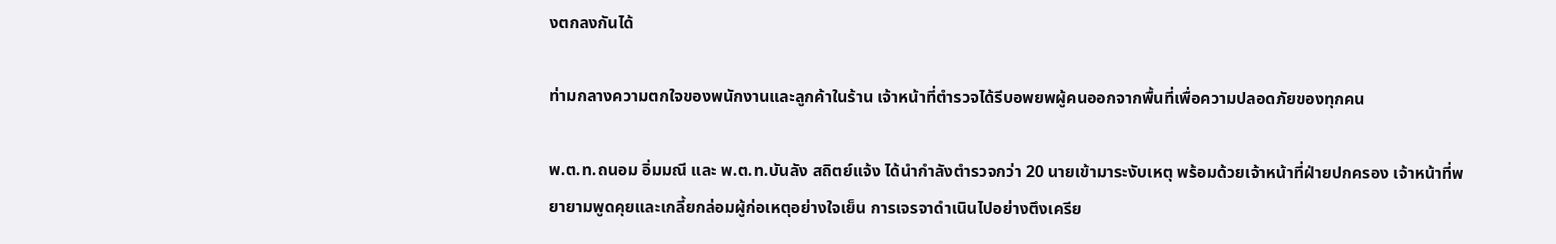งตกลงกันได้

ท่ามกลางความตกใจของพนักงานและลูกค้าในร้าน เจ้าหน้าที่ตำรวจได้รีบอพยพผู้คนออกจากพื้นที่เพื่อความปลอดภัยของทุกคน

พ.ต.ท.ถนอม อิ่มมณี และ พ.ต.ท.บันลัง สถิตย์แจ้ง ได้นำกำลังตำรวจกว่า 20 นายเข้ามาระงับเหตุ พร้อมด้วยเจ้าหน้าที่ฝ่ายปกครอง เจ้าหน้าที่พยายามพูดคุยและเกลี้ยกล่อมผู้ก่อเหตุอย่างใจเย็น การเจรจาดำเนินไปอย่างตึงเครีย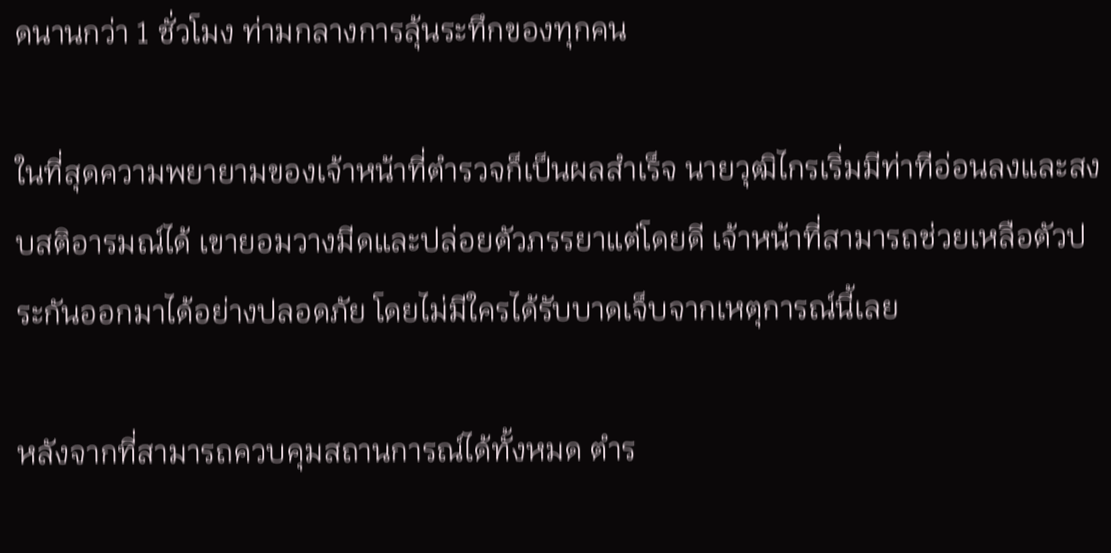ดนานกว่า 1 ชั่วโมง ท่ามกลางการลุ้นระทึกของทุกคน

ในที่สุดความพยายามของเจ้าหน้าที่ตำรวจก็เป็นผลสำเร็จ นายวุฒิไกรเริ่มมีท่าทีอ่อนลงและสงบสติอารมณ์ได้ เขายอมวางมีดและปล่อยตัวภรรยาแต่โดยดี เจ้าหน้าที่สามารถช่วยเหลือตัวประกันออกมาได้อย่างปลอดภัย โดยไม่มีใครได้รับบาดเจ็บจากเหตุการณ์นี้เลย

หลังจากที่สามารถควบคุมสถานการณ์ได้ทั้งหมด ตำร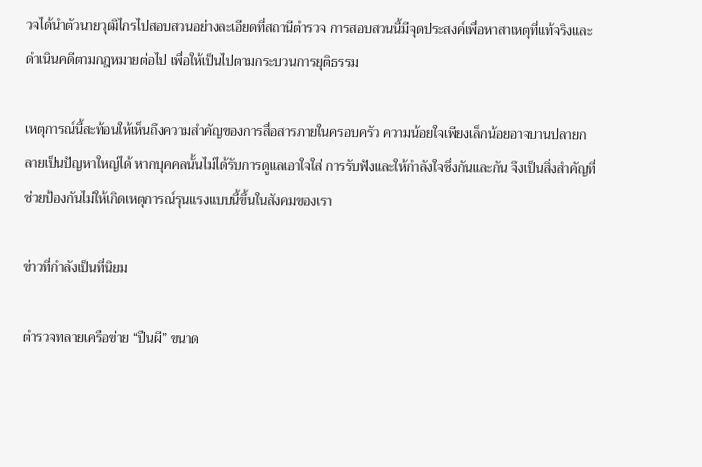วจได้นำตัวนายวุฒิไกรไปสอบสวนอย่างละเอียดที่สถานีตำรวจ การสอบสวนนี้มีจุดประสงค์เพื่อหาสาเหตุที่แท้จริงและดำเนินคดีตามกฎหมายต่อไป เพื่อให้เป็นไปตามกระบวนการยุติธรรม

เหตุการณ์นี้สะท้อนให้เห็นถึงความสำคัญของการสื่อสารภายในครอบครัว ความน้อยใจเพียงเล็กน้อยอาจบานปลายกลายเป็นปัญหาใหญ่ได้ หากบุคคลนั้นไม่ได้รับการดูแลเอาใจใส่ การรับฟังและให้กำลังใจซึ่งกันและกัน จึงเป็นสิ่งสำคัญที่ช่วยป้องกันไม่ให้เกิดเหตุการณ์รุนแรงแบบนี้ขึ้นในสังคมของเรา

ข่าวที่กำลังเป็นที่นิยม

ตำรวจทลายเครือข่าย “ปืนผี” ขนาด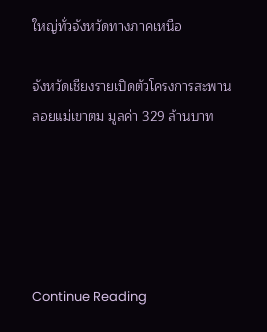ใหญ่ทั่วจังหวัดทางภาคเหนือ

จังหวัดเชียงรายเปิดตัวโครงการสะพานลอยแม่เขาตม มูลค่า 329 ล้านบาท





Continue Reading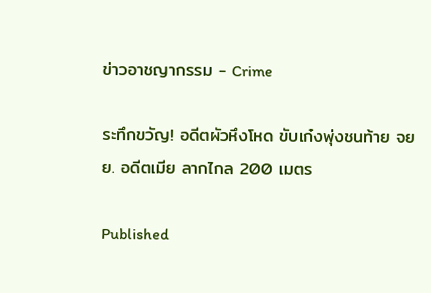ข่าวอาชญากรรม - Crime

ระทึกขวัญ! อดีตผัวหึงโหด ขับเก๋งพุ่งชนท้าย จยย. อดีตเมีย ลากไกล 200 เมตร

Published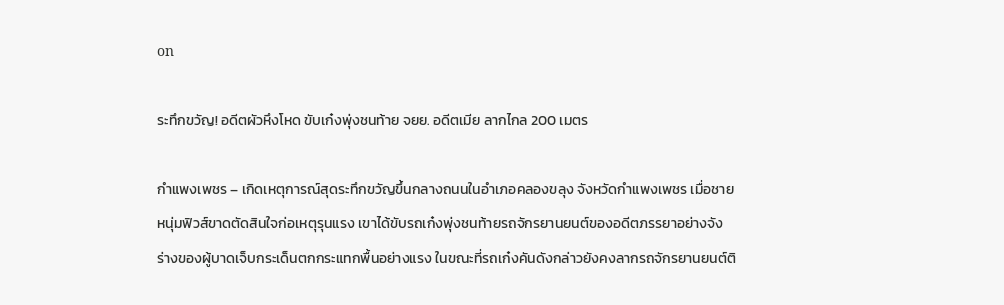on

ระทึกขวัญ! อดีตผัวหึงโหด ขับเก๋งพุ่งชนท้าย จยย. อดีตเมีย ลากไกล 200 เมตร

กำแพงเพชร – เกิดเหตุการณ์สุดระทึกขวัญขึ้นกลางถนนในอำเภอคลองขลุง จังหวัดกำแพงเพชร เมื่อชายหนุ่มฟิวส์ขาดตัดสินใจก่อเหตุรุนแรง เขาได้ขับรถเก๋งพุ่งชนท้ายรถจักรยานยนต์ของอดีตภรรยาอย่างจัง ร่างของผู้บาดเจ็บกระเด็นตกกระแทกพื้นอย่างแรง ในขณะที่รถเก๋งคันดังกล่าวยังคงลากรถจักรยานยนต์ติ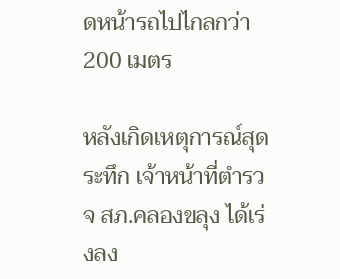ดหน้ารถไปไกลกว่า 200 เมตร

หลังเกิดเหตุการณ์สุดระทึก เจ้าหน้าที่ตำรวจ สภ.คลองขลุง ได้เร่งลง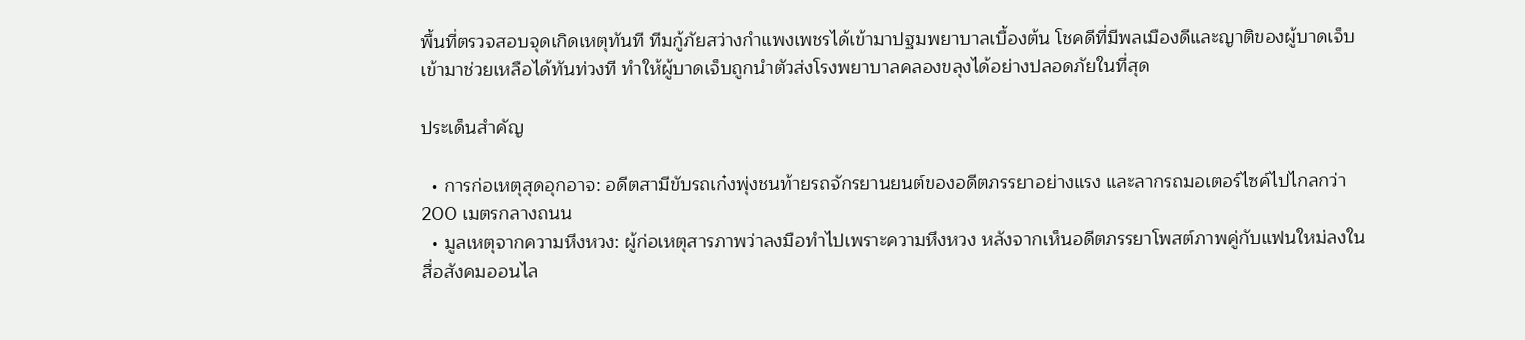พื้นที่ตรวจสอบจุดเกิดเหตุทันที ทีมกู้ภัยสว่างกำแพงเพชรได้เข้ามาปฐมพยาบาลเบื้องต้น โชคดีที่มีพลเมืองดีและญาติของผู้บาดเจ็บเข้ามาช่วยเหลือได้ทันท่วงที ทำให้ผู้บาดเจ็บถูกนำตัวส่งโรงพยาบาลคลองขลุงได้อย่างปลอดภัยในที่สุด

ประเด็นสำคัญ

  • การก่อเหตุสุดอุกอาจ: อดีตสามีขับรถเก๋งพุ่งชนท้ายรถจักรยานยนต์ของอดีตภรรยาอย่างแรง และลากรถมอเตอร์ไซค์ไปไกลกว่า 200 เมตรกลางถนน
  • มูลเหตุจากความหึงหวง: ผู้ก่อเหตุสารภาพว่าลงมือทำไปเพราะความหึงหวง หลังจากเห็นอดีตภรรยาโพสต์ภาพคู่กับแฟนใหม่ลงในสื่อสังคมออนไล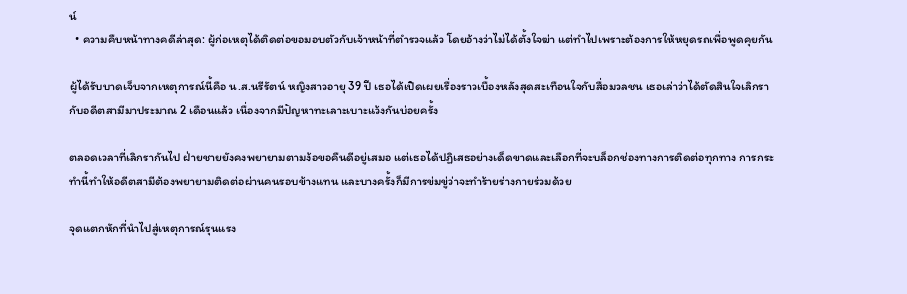น์
  • ความคืบหน้าทางคดีล่าสุด: ผู้ก่อเหตุได้ติดต่อขอมอบตัวกับเจ้าหน้าที่ตำรวจแล้ว โดยอ้างว่าไม่ได้ตั้งใจฆ่า แต่ทำไปเพราะต้องการให้หยุดรถเพื่อพูดคุยกัน

ผู้ได้รับบาดเจ็บจากเหตุการณ์นี้คือ น.ส.นรีรัตน์ หญิงสาวอายุ 39 ปี เธอได้เปิดเผยเรื่องราวเบื้องหลังสุดสะเทือนใจกับสื่อมวลชน เธอเล่าว่าได้ตัดสินใจเลิกรากับอดีตสามีมาประมาณ 2 เดือนแล้ว เนื่องจากมีปัญหาทะเลาะเบาะแว้งกันบ่อยครั้ง

ตลอดเวลาที่เลิกรากันไป ฝ่ายชายยังคงพยายามตามง้อขอคืนดีอยู่เสมอ แต่เธอได้ปฏิเสธอย่างเด็ดขาดและเลือกที่จะบล็อกช่องทางการติดต่อทุกทาง การกระทำนี้ทำให้อดีตสามีต้องพยายามติดต่อผ่านคนรอบข้างแทน และบางครั้งก็มีการข่มขู่ว่าจะทำร้ายร่างกายร่วมด้วย

จุดแตกหักที่นำไปสู่เหตุการณ์รุนแรง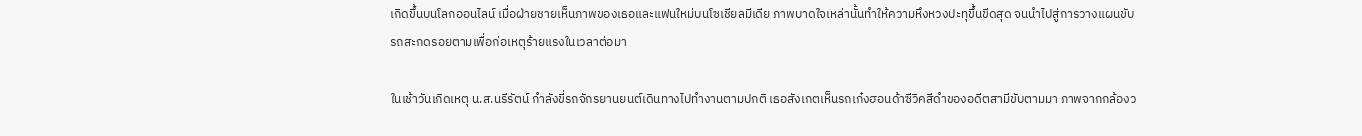เกิดขึ้นบนโลกออนไลน์ เมื่อฝ่ายชายเห็นภาพของเธอและแฟนใหม่บนโซเชียลมีเดีย ภาพบาดใจเหล่านั้นทำให้ความหึงหวงปะทุขึ้นขีดสุด จนนำไปสู่การวางแผนขับรถสะกดรอยตามเพื่อก่อเหตุร้ายแรงในเวลาต่อมา

ในเช้าวันเกิดเหตุ น.ส.นรีรัตน์ กำลังขี่รถจักรยานยนต์เดินทางไปทำงานตามปกติ เธอสังเกตเห็นรถเก๋งฮอนด้าซีวิคสีดำของอดีตสามีขับตามมา ภาพจากกล้องว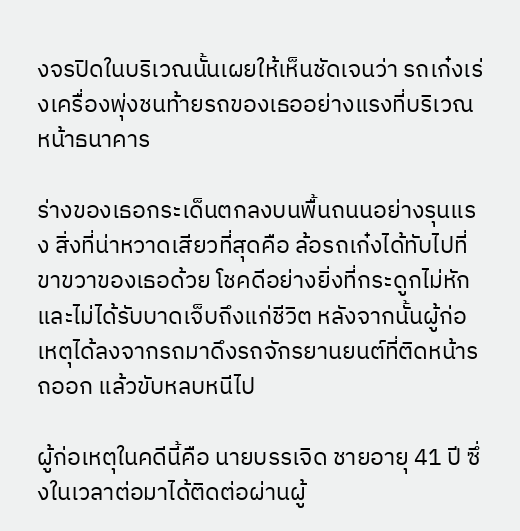งจรปิดในบริเวณนั้นเผยให้เห็นชัดเจนว่า รถเก๋งเร่งเครื่องพุ่งชนท้ายรถของเธออย่างแรงที่บริเวณหน้าธนาคาร

ร่างของเธอกระเด็นตกลงบนพื้นถนนอย่างรุนแรง สิ่งที่น่าหวาดเสียวที่สุดคือ ล้อรถเก๋งได้ทับไปที่ขาขวาของเธอด้วย โชคดีอย่างยิ่งที่กระดูกไม่หักและไม่ได้รับบาดเจ็บถึงแก่ชีวิต หลังจากนั้นผู้ก่อเหตุได้ลงจากรถมาดึงรถจักรยานยนต์ที่ติดหน้ารถออก แล้วขับหลบหนีไป

ผู้ก่อเหตุในคดีนี้คือ นายบรรเจิด ชายอายุ 41 ปี ซึ่งในเวลาต่อมาได้ติดต่อผ่านผู้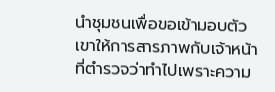นำชุมชนเพื่อขอเข้ามอบตัว เขาให้การสารภาพกับเจ้าหน้าที่ตำรวจว่าทำไปเพราะความ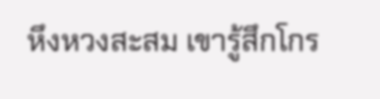หึงหวงสะสม เขารู้สึกโกร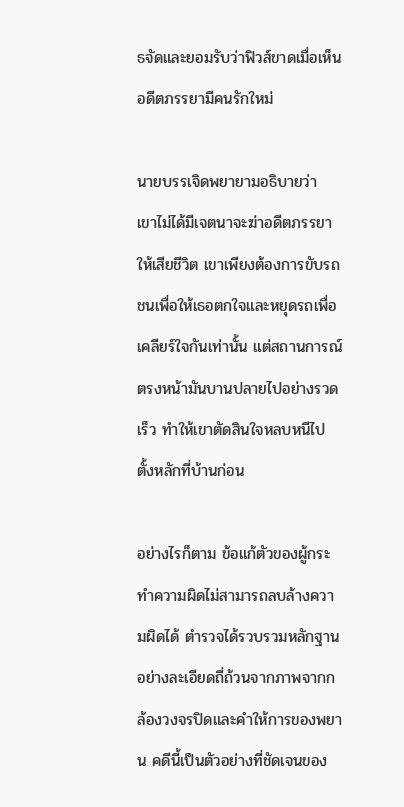ธจัดและยอมรับว่าฟิวส์ขาดเมื่อเห็นอดีตภรรยามีคนรักใหม่

นายบรรเจิดพยายามอธิบายว่า เขาไม่ได้มีเจตนาจะฆ่าอดีตภรรยาให้เสียชีวิต เขาเพียงต้องการขับรถชนเพื่อให้เธอตกใจและหยุดรถเพื่อเคลียร์ใจกันเท่านั้น แต่สถานการณ์ตรงหน้ามันบานปลายไปอย่างรวดเร็ว ทำให้เขาตัดสินใจหลบหนีไปตั้งหลักที่บ้านก่อน

อย่างไรก็ตาม ข้อแก้ตัวของผู้กระทำความผิดไม่สามารถลบล้างความผิดได้ ตำรวจได้รวบรวมหลักฐานอย่างละเอียดถี่ถ้วนจากภาพจากกล้องวงจรปิดและคำให้การของพยาน คดีนี้เป็นตัวอย่างที่ชัดเจนของ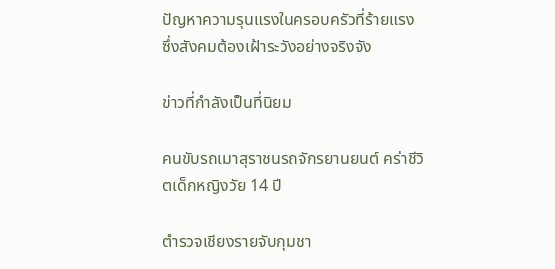ปัญหาความรุนแรงในครอบครัวที่ร้ายแรง ซึ่งสังคมต้องเฝ้าระวังอย่างจริงจัง

ข่าวที่กำลังเป็นที่นิยม

คนขับรถเมาสุราชนรถจักรยานยนต์ คร่าชีวิตเด็กหญิงวัย 14 ปี

ตำรวจเชียงรายจับกุมชา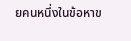ยคนหนึ่งในข้อหาข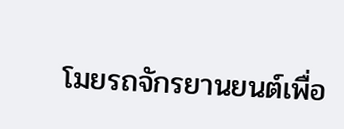โมยรถจักรยานยนต์เพื่อ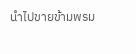นำไปขายข้ามพรม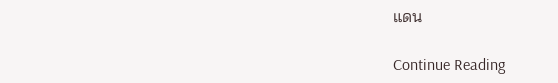แดน

Continue Reading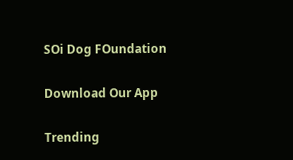SOi Dog FOundation

Download Our App

Trending